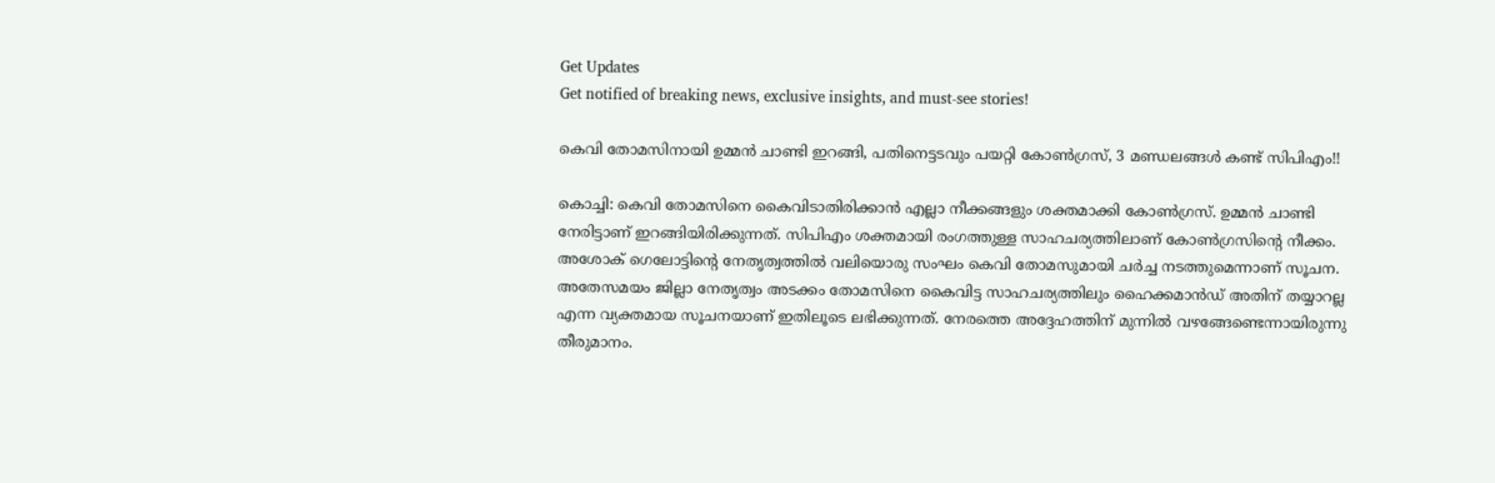Get Updates
Get notified of breaking news, exclusive insights, and must-see stories!

കെവി തോമസിനായി ഉമ്മന്‍ ചാണ്ടി ഇറങ്ങി, പതിനെട്ടടവും പയറ്റി കോണ്‍ഗ്രസ്, 3 മണ്ഡലങ്ങള്‍ കണ്ട് സിപിഎം!!

കൊച്ചി: കെവി തോമസിനെ കൈവിടാതിരിക്കാന്‍ എല്ലാ നീക്കങ്ങളും ശക്തമാക്കി കോണ്‍ഗ്രസ്. ഉമ്മന്‍ ചാണ്ടി നേരിട്ടാണ് ഇറങ്ങിയിരിക്കുന്നത്. സിപിഎം ശക്തമായി രംഗത്തുള്ള സാഹചര്യത്തിലാണ് കോണ്‍ഗ്രസിന്റെ നീക്കം. അശോക് ഗെലോട്ടിന്റെ നേതൃത്വത്തില്‍ വലിയൊരു സംഘം കെവി തോമസുമായി ചര്‍ച്ച നടത്തുമെന്നാണ് സൂചന. അതേസമയം ജില്ലാ നേതൃത്വം അടക്കം തോമസിനെ കൈവിട്ട സാഹചര്യത്തിലും ഹൈക്കമാന്‍ഡ് അതിന് തയ്യാറല്ല എന്ന വ്യക്തമായ സൂചനയാണ് ഇതിലൂടെ ലഭിക്കുന്നത്. നേരത്തെ അദ്ദേഹത്തിന് മുന്നില്‍ വഴങ്ങേണ്ടെന്നായിരുന്നു തീരുമാനം.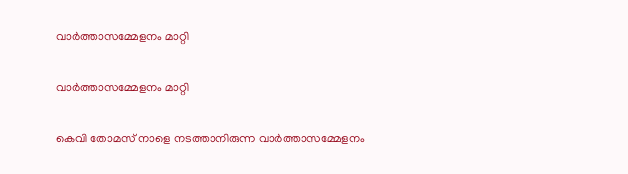വാര്‍ത്താസമ്മേളനം മാറ്റി

വാര്‍ത്താസമ്മേളനം മാറ്റി

കെവി തോമസ് നാളെ നടത്താനിരുന്ന വാര്‍ത്താസമ്മേളനം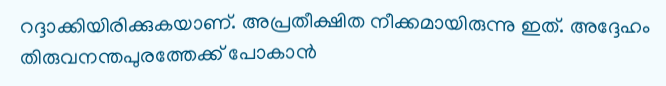റദ്ദാക്കിയിരിക്കുകയാണ്. അപ്രതീക്ഷിത നീക്കമായിരുന്നു ഇത്. അദ്ദേഹം തിരുവനന്തപുരത്തേക്ക് പോകാന്‍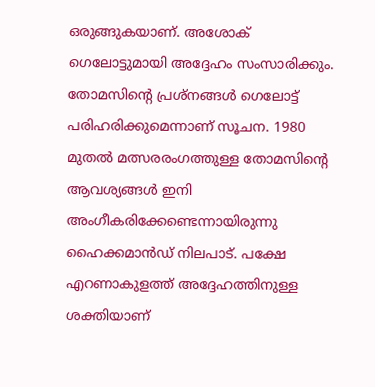ഒരുങ്ങുകയാണ്. അശോക് ഗെലോട്ടുമായി അദ്ദേഹം സംസാരിക്കും. തോമസിന്റെ പ്രശ്‌നങ്ങള്‍ ഗെലോട്ട് പരിഹരിക്കുമെന്നാണ് സൂചന. 1980 മുതല്‍ മത്സരരംഗത്തുള്ള തോമസിന്റെ ആവശ്യങ്ങള്‍ ഇനി അംഗീകരിക്കേണ്ടെന്നായിരുന്നു ഹൈക്കമാന്‍ഡ് നിലപാട്. പക്ഷേ എറണാകുളത്ത് അദ്ദേഹത്തിനുള്ള ശക്തിയാണ്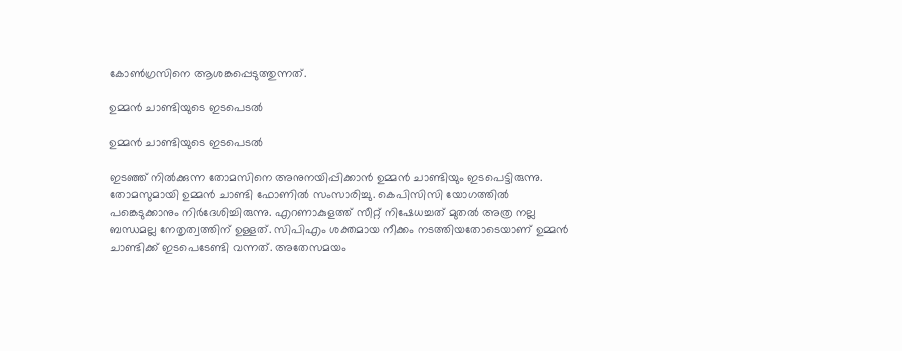കോണ്‍ഗ്രസിനെ ആശങ്കപ്പെടുത്തുന്നത്.

ഉമ്മന്‍ ചാണ്ടിയുടെ ഇടപെടല്‍

ഉമ്മന്‍ ചാണ്ടിയുടെ ഇടപെടല്‍

ഇടഞ്ഞ് നില്‍ക്കുന്ന തോമസിനെ അനുനയിപ്പിക്കാന്‍ ഉമ്മന്‍ ചാണ്ടിയും ഇടപെട്ടിരുന്നു. തോമസുമായി ഉമ്മന്‍ ചാണ്ടി ഫോണില്‍ സംസാരിച്ചു. കെപിസിസി യോഗത്തില്‍ പങ്കെടുക്കാനും നിര്‍ദേശിച്ചിരുന്നു. എറണാകുളത്ത് സീറ്റ് നിഷേധച്ചത് മുതല്‍ അത്ര നല്ല ബന്ധമല്ല നേതൃത്വത്തിന് ഉള്ളത്. സിപിഎം ശക്തമായ നീക്കം നടത്തിയതോടെയാണ് ഉമ്മന്‍ ചാണ്ടിക്ക് ഇടപെടേണ്ടി വന്നത്. അതേസമയം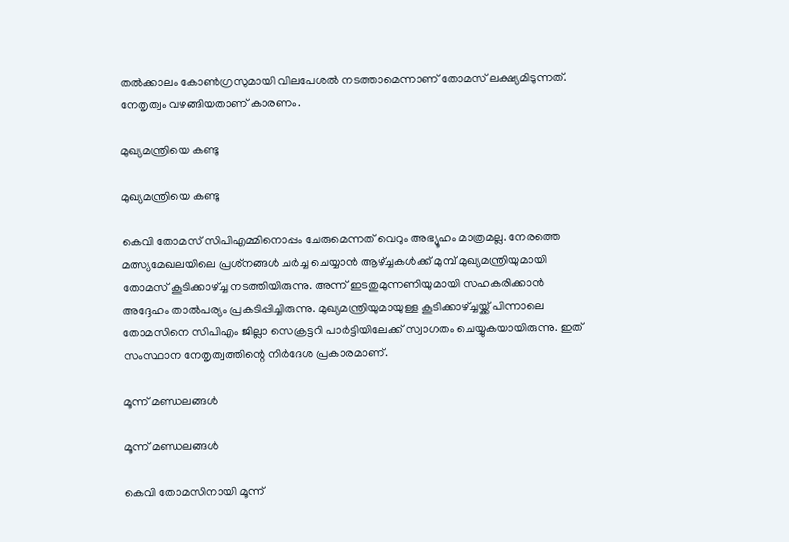തല്‍ക്കാലം കോണ്‍ഗ്രസുമായി വിലപേശല്‍ നടത്താമെന്നാണ് തോമസ് ലക്ഷ്യമിടുന്നത്. നേതൃത്വം വഴങ്ങിയതാണ് കാരണം.

മുഖ്യമന്ത്രിയെ കണ്ടു

മുഖ്യമന്ത്രിയെ കണ്ടു

കെവി തോമസ് സിപിഎമ്മിനൊപ്പം ചേരുമെന്നത് വെറും അഭ്യൂഹം മാത്രമല്ല. നേരത്തെ മത്സ്യമേഖലയിലെ പ്രശ്‌നങ്ങള്‍ ചര്‍ച്ച ചെയ്യാന്‍ ആഴ്ച്ചകള്‍ക്ക് മുമ്പ് മുഖ്യമന്ത്രിയുമായി തോമസ് കൂടിക്കാഴ്ച്ച നടത്തിയിരുന്നു. അന്ന് ഇടതുമുന്നണിയുമായി സഹകരിക്കാന്‍ അദ്ദേഹം താല്‍പര്യം പ്രകടിപ്പിച്ചിരുന്നു. മുഖ്യമന്ത്രിയുമായുള്ള കൂടിക്കാഴ്ച്ചയ്ക്ക് പിന്നാലെ തോമസിനെ സിപിഎം ജില്ലാ സെക്രട്ടറി പാര്‍ട്ടിയിലേക്ക് സ്വാഗതം ചെയ്യുകയായിരുന്നു. ഇത് സംസ്ഥാന നേതൃത്വത്തിന്റെ നിര്‍ദേശ പ്രകാരമാണ്.

മൂന്ന് മണ്ഡലങ്ങള്‍

മൂന്ന് മണ്ഡലങ്ങള്‍

കെവി തോമസിനായി മൂന്ന്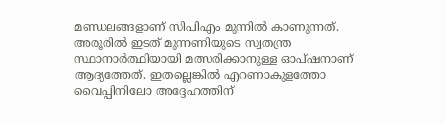മണ്ഡലങ്ങളാണ് സിപിഎം മുന്നില്‍ കാണുന്നത്. അരൂരില്‍ ഇടത് മുന്നണിയുടെ സ്വതന്ത്ര സ്ഥാനാര്‍ത്ഥിയായി മത്സരിക്കാനുള്ള ഓപ്ഷനാണ് ആദ്യത്തേത്. ഇതല്ലെങ്കില്‍ എറണാകുളത്തോ വൈപ്പിനിലോ അദ്ദേഹത്തിന്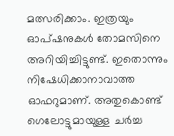മത്സരിക്കാം. ഇത്രയും ഓപ്ഷനുകള്‍ തോമസിനെ അറിയിച്ചിട്ടുണ്ട്. ഇതൊന്നും നിഷേധിക്കാനാവാത്ത ഓഫറുമാണ്. അതുകൊണ്ട് ഗെലോട്ടുമായുള്ള ചര്‍ച്ച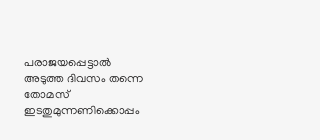പരാജയപ്പെട്ടാല്‍ അടുത്ത ദിവസം തന്നെ തോമസ് ഇടതുമുന്നണിക്കൊപ്പം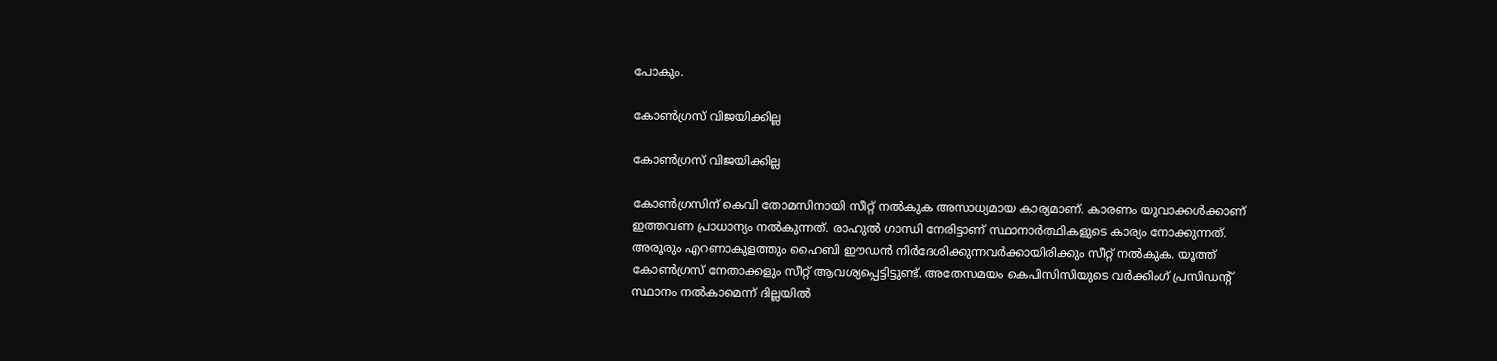പോകും.

കോണ്‍ഗ്രസ് വിജയിക്കില്ല

കോണ്‍ഗ്രസ് വിജയിക്കില്ല

കോണ്‍ഗ്രസിന് കെവി തോമസിനായി സീറ്റ് നല്‍കുക അസാധ്യമായ കാര്യമാണ്. കാരണം യുവാക്കള്‍ക്കാണ് ഇത്തവണ പ്രാധാന്യം നല്‍കുന്നത്. രാഹുല്‍ ഗാന്ധി നേരിട്ടാണ് സ്ഥാനാര്‍ത്ഥികളുടെ കാര്യം നോക്കുന്നത്. അരൂരും എറണാകുളത്തും ഹൈബി ഈഡന്‍ നിര്‍ദേശിക്കുന്നവര്‍ക്കായിരിക്കും സീറ്റ് നല്‍കുക. യൂത്ത് കോണ്‍ഗ്രസ് നേതാക്കളും സീറ്റ് ആവശ്യപ്പെട്ടിട്ടുണ്ട്. അതേസമയം കെപിസിസിയുടെ വര്‍ക്കിംഗ് പ്രസിഡന്റ് സ്ഥാനം നല്‍കാമെന്ന് ദില്ലയില്‍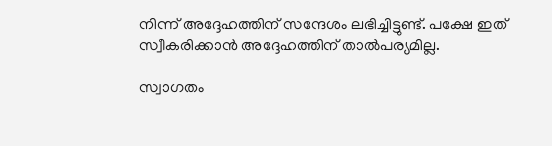നിന്ന് അദ്ദേഹത്തിന് സന്ദേശം ലഭിച്ചിട്ടുണ്ട്. പക്ഷേ ഇത് സ്വീകരിക്കാന്‍ അദ്ദേഹത്തിന് താല്‍പര്യമില്ല.

സ്വാഗതം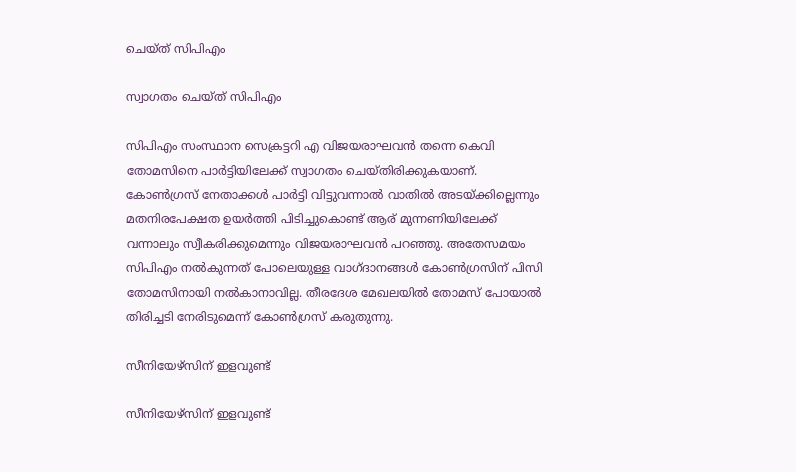ചെയ്ത് സിപിഎം

സ്വാഗതം ചെയ്ത് സിപിഎം

സിപിഎം സംസ്ഥാന സെക്രട്ടറി എ വിജയരാഘവന്‍ തന്നെ കെവി തോമസിനെ പാര്‍ട്ടിയിലേക്ക് സ്വാഗതം ചെയ്തിരിക്കുകയാണ്. കോണ്‍ഗ്രസ് നേതാക്കള്‍ പാര്‍ട്ടി വിട്ടുവന്നാല്‍ വാതില്‍ അടയ്ക്കില്ലെന്നും മതനിരപേക്ഷത ഉയര്‍ത്തി പിടിച്ചുകൊണ്ട് ആര് മുന്നണിയിലേക്ക് വന്നാലും സ്വീകരിക്കുമെന്നും വിജയരാഘവന്‍ പറഞ്ഞു. അതേസമയം സിപിഎം നല്‍കുന്നത് പോലെയുള്ള വാഗ്ദാനങ്ങള്‍ കോണ്‍ഗ്രസിന് പിസി തോമസിനായി നല്‍കാനാവില്ല. തീരദേശ മേഖലയില്‍ തോമസ് പോയാല്‍ തിരിച്ചടി നേരിടുമെന്ന് കോണ്‍ഗ്രസ് കരുതുന്നു.

സീനിയേഴ്‌സിന് ഇളവുണ്ട്

സീനിയേഴ്‌സിന് ഇളവുണ്ട്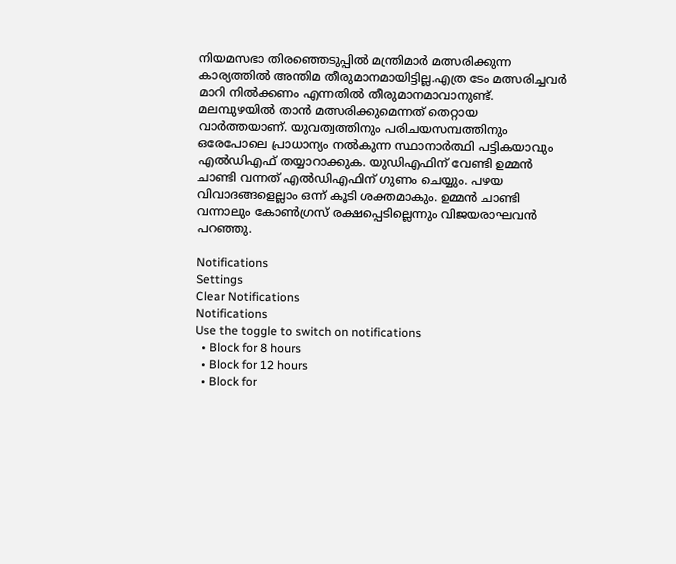നിയമസഭാ തിരഞ്ഞെടുപ്പില്‍ മന്ത്രിമാര്‍ മത്സരിക്കുന്ന കാര്യത്തില്‍ അന്തിമ തീരുമാനമായിട്ടില്ല.എത്ര ടേം മത്സരിച്ചവര്‍ മാറി നില്‍ക്കണം എന്നതില്‍ തീരുമാനമാവാനുണ്ട്. മലമ്പുഴയില്‍ താന്‍ മത്സരിക്കുമെന്നത് തെറ്റായ വാര്‍ത്തയാണ്. യുവത്വത്തിനും പരിചയസമ്പത്തിനും ഒരേപോലെ പ്രാധാന്യം നല്‍കുന്ന സ്ഥാനാര്‍ത്ഥി പട്ടികയാവും എല്‍ഡിഎഫ് തയ്യാറാക്കുക. യുഡിഎഫിന് വേണ്ടി ഉമ്മന്‍ ചാണ്ടി വന്നത് എല്‍ഡിഎഫിന് ഗുണം ചെയ്യും. പഴയ വിവാദങ്ങളെല്ലാം ഒന്ന് കൂടി ശക്തമാകും. ഉമ്മന്‍ ചാണ്ടി വന്നാലും കോണ്‍ഗ്രസ് രക്ഷപ്പെടില്ലെന്നും വിജയരാഘവന്‍ പറഞ്ഞു.

Notifications
Settings
Clear Notifications
Notifications
Use the toggle to switch on notifications
  • Block for 8 hours
  • Block for 12 hours
  • Block for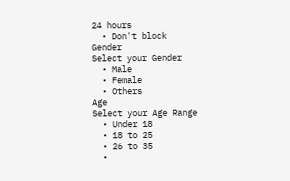24 hours
  • Don't block
Gender
Select your Gender
  • Male
  • Female
  • Others
Age
Select your Age Range
  • Under 18
  • 18 to 25
  • 26 to 35
  •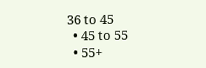36 to 45
  • 45 to 55
  • 55+